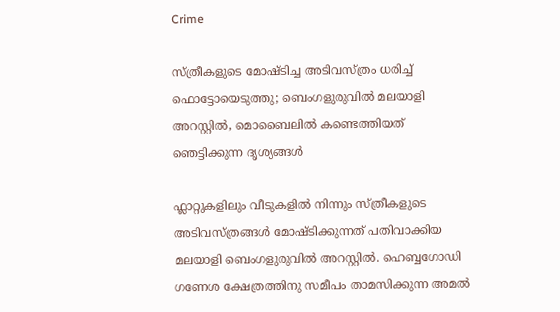Crime

സ്ത്രീകളുടെ മോഷ്ടിച്ച അടിവസ്ത്രം ധരിച്ച് ഫൊട്ടോയെടുത്തു; ബെംഗളുരുവില്‍ മലയാളി അറസ്റ്റില്‍, മൊബൈലിൽ കണ്ടെത്തിയത് ഞെട്ടിക്കുന്ന ദൃശ്യങ്ങൾ

ഫ്ലാറ്റുകളിലും വീടുകളില്‍ നിന്നും സ്ത്രീകളുടെ അടിവസ്ത്രങ്ങള്‍ മോഷ്ടിക്കുന്നത് പതിവാക്കിയ മലയാളി ബെംഗളുരുവില്‍ അറസ്റ്റില്‍. ഹെബ്ബഗോഡി ഗണേശ ക്ഷേത്രത്തിനു സമീപം താമസിക്കുന്ന അമല്‍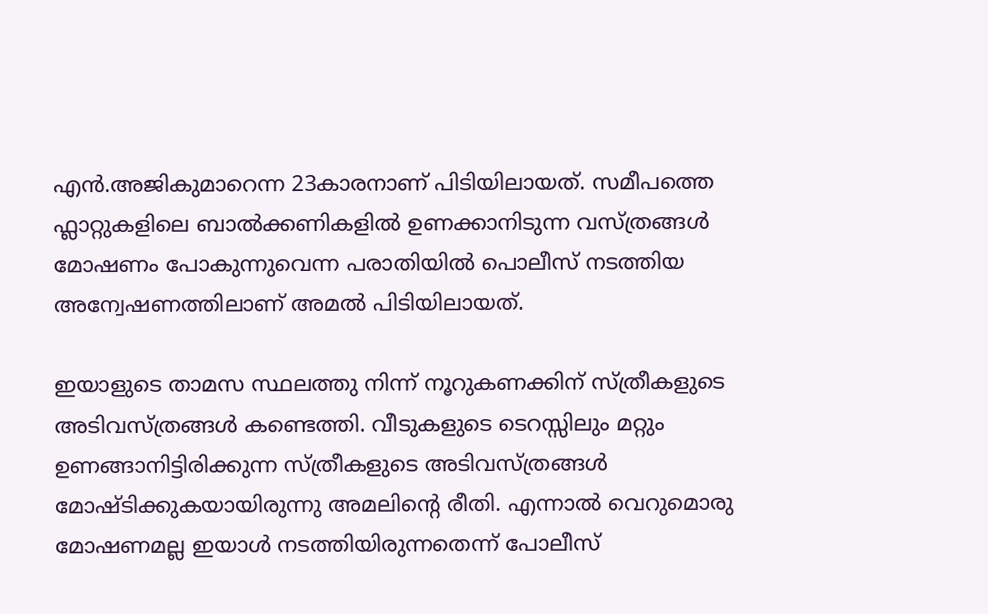എന്‍.അജികുമാറെന്ന 23കാരനാണ് പിടിയിലായത്. സമീപത്തെ ഫ്ലാറ്റുകളിലെ ബാല്‍ക്കണികളില്‍ ഉണക്കാനിടുന്ന വസ്ത്രങ്ങള്‍ മോഷണം പോകുന്നുവെന്ന പരാതിയില്‍ പൊലീസ് നടത്തിയ അന്വേഷണത്തിലാണ് അമല്‍ പിടിയിലായത്.

ഇയാളുടെ താമസ സ്ഥലത്തു നിന്ന് നൂറുകണക്കിന് സ്ത്രീകളുടെ അടിവസ്ത്രങ്ങള്‍ കണ്ടെത്തി. വീടുകളുടെ ടെറസ്സിലും മറ്റും ഉണങ്ങാനിട്ടിരിക്കുന്ന സ്ത്രീകളുടെ അടിവസ്ത്രങ്ങൾ മോഷ്ടിക്കുകയായിരുന്നു അമലിന്റെ രീതി. എന്നാൽ വെറുമൊരു മോഷണമല്ല ഇയാൾ നടത്തിയിരുന്നതെന്ന് പോലീസ്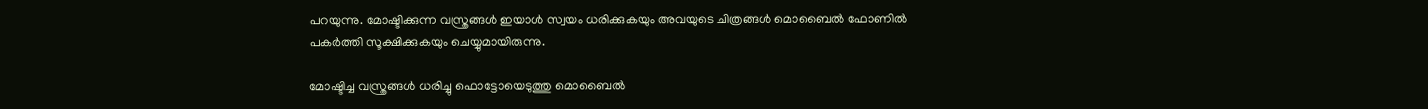പറയുന്നു. മോഷ്ടിക്കുന്ന വസ്ത്രങ്ങൾ ഇയാൾ സ്വയം ധരിക്കുകയും അവയുടെ ചിത്രങ്ങൾ മൊബൈൽ ഫോണിൽ പകർത്തി സൂക്ഷിക്കുകയും ചെയ്യുമായിരുന്നു.

മോഷ്ടിച്ച വസ്ത്രങ്ങള്‍ ധരിച്ചു ഫൊട്ടോയെടുത്തു മൊബൈല്‍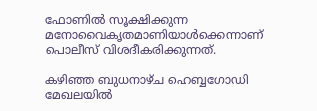ഫോണില്‍ സൂക്ഷിക്കുന്ന മനോവൈകൃതമാണിയാള്‍ക്കെന്നാണ് പൊലീസ് വിശദീകരിക്കുന്നത്.

കഴിഞ്ഞ ബുധനാഴ്ച ഹെബ്ബഗോഡി മേഖലയിൽ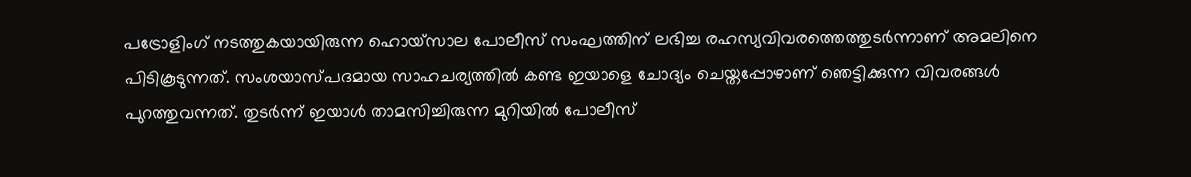പട്രോളിംഗ് നടത്തുകയായിരുന്ന ഹൊയ്‌സാല പോലീസ് സംഘത്തിന് ലഭിച്ച രഹസ്യവിവരത്തെത്തുടർന്നാണ് അമലിനെ പിടികൂടുന്നത്. സംശയാസ്പദമായ സാഹചര്യത്തിൽ കണ്ട ഇയാളെ ചോദ്യം ചെയ്തപ്പോഴാണ് ഞെട്ടിക്കുന്ന വിവരങ്ങൾ പുറത്തുവന്നത്. തുടർന്ന് ഇയാൾ താമസിച്ചിരുന്ന മുറിയിൽ പോലീസ്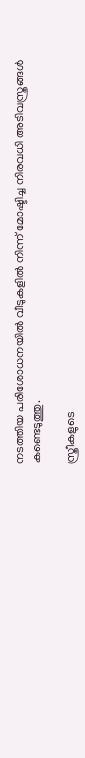നടത്തിയ പരിശോധനയിൽ വീടുകളിൽ നിന്ന് മോഷ്ടിച്ച നിരവധി അടിവസ്ത്രങ്ങൾ കണ്ടെടുത്തു.

സ്ത്രീകളുടെ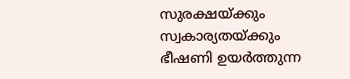സുരക്ഷയ്ക്കും സ്വകാര്യതയ്ക്കും ഭീഷണി ഉയർത്തുന്ന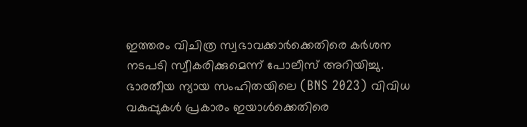ഇത്തരം വിചിത്ര സ്വഭാവക്കാർക്കെതിരെ കർശന നടപടി സ്വീകരിക്കുമെന്ന് പോലീസ് അറിയിച്ചു. ഭാരതീയ ന്യായ സംഹിതയിലെ (BNS 2023) വിവിധ വകുപ്പുകൾ പ്രകാരം ഇയാൾക്കെതിരെ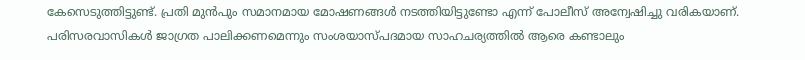കേസെടുത്തിട്ടുണ്ട്. പ്രതി മുൻപും സമാനമായ മോഷണങ്ങൾ നടത്തിയിട്ടുണ്ടോ എന്ന് പോലീസ് അന്വേഷിച്ചു വരികയാണ്. പരിസരവാസികൾ ജാഗ്രത പാലിക്കണമെന്നും സംശയാസ്പദമായ സാഹചര്യത്തിൽ ആരെ കണ്ടാലും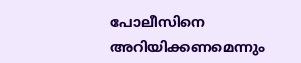പോലീസിനെ അറിയിക്കണമെന്നും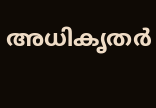അധികൃതർ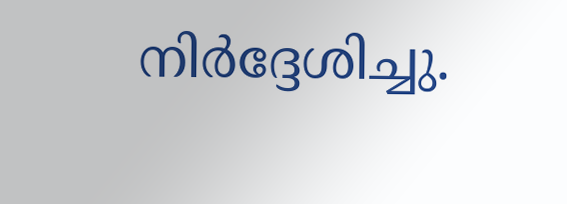നിർദ്ദേശിച്ചു.